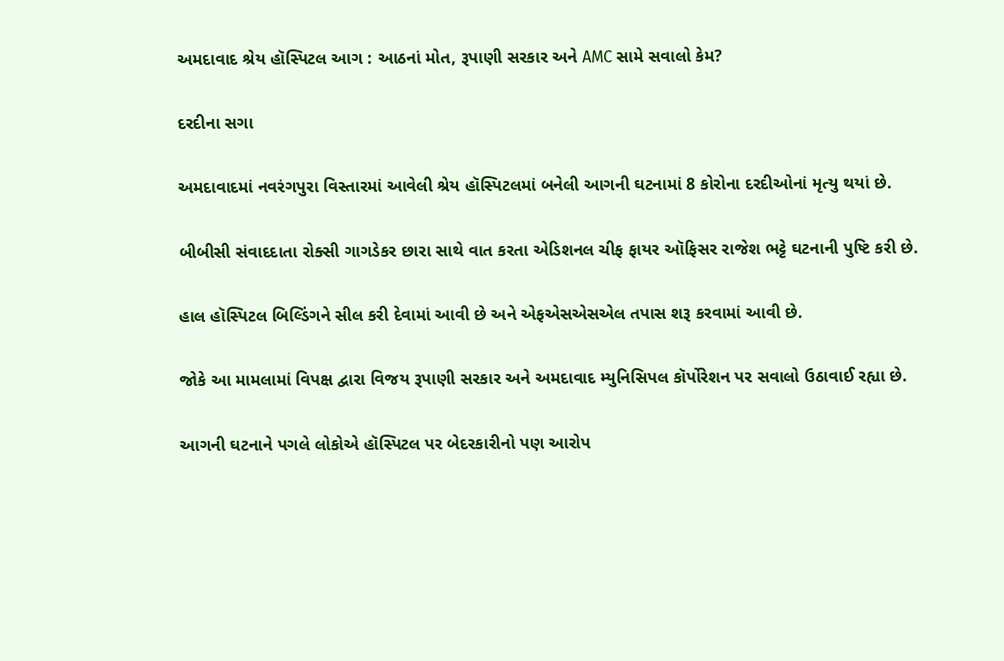અમદાવાદ શ્રેય હૉસ્પિટલ આગ : આઠનાં મોત, રૂપાણી સરકાર અને AMC સામે સવાલો કેમ?

દરદીના સગા

અમદાવાદમાં નવરંગપુરા વિસ્તારમાં આવેલી શ્રેય હૉસ્પિટલમાં બનેલી આગની ઘટનામાં 8 કોરોના દરદીઓનાં મૃત્યુ થયાં છે.

બીબીસી સંવાદદાતા રોક્સી ગાગડેકર છારા સાથે વાત કરતા એડિશનલ ચીફ ફાયર ઑફિસર રાજેશ ભટ્ટે ઘટનાની પુષ્ટિ કરી છે.

હાલ હૉસ્પિટલ બિલ્ડિંગને સીલ કરી દેવામાં આવી છે અને એફએસએસએલ તપાસ શરૂ કરવામાં આવી છે.

જોકે આ મામલામાં વિપક્ષ દ્વારા વિજય રૂપાણી સરકાર અને અમદાવાદ મ્યુનિસિપલ કૉર્પોરેશન પર સવાલો ઉઠાવાઈ રહ્યા છે.

આગની ઘટનાને પગલે લોકોએ હૉસ્પિટલ પર બેદરકારીનો પણ આરોપ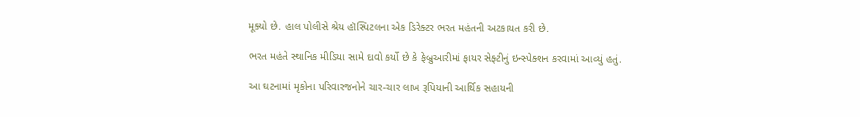મૂક્યો છે. હાલ પોલીસે શ્રેય હૉસ્પિટલના એક ડિરેક્ટર ભરત મહંતની અટકાયત કરી છે.

ભરત મહંતે સ્થાનિક મીડિયા સામે દાવો કર્યો છે કે ફેબ્રુઆરીમાં ફાયર સેફ્ટીનું ઇન્સ્પેક્શન કરવામાં આવ્યું હતું.

આ ઘટનામાં મૃકોના પરિવારજનોને ચાર-ચાર લાખ રૂપિયાની આર્થિક સહાયની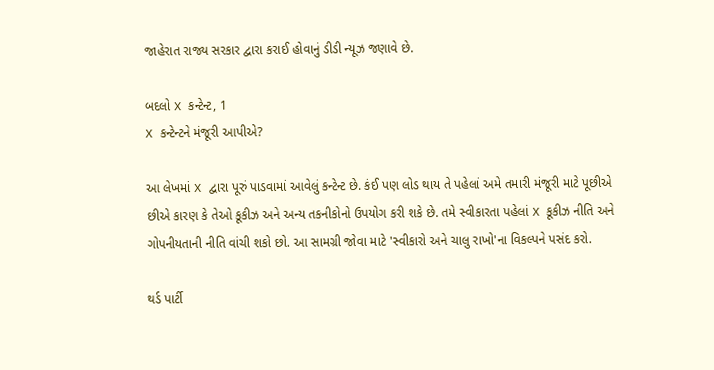જાહેરાત રાજ્ય સરકાર દ્વારા કરાઈ હોવાનું ડીડી ન્યૂઝ જણાવે છે.

બદલો X કન્ટેન્ટ, 1
X કન્ટેન્ટને મંજૂરી આપીએ?

આ લેખમાં X દ્વારા પૂરું પાડવામાં આવેલું કન્ટેન્ટ છે. કંઈ પણ લોડ થાય તે પહેલાં અમે તમારી મંજૂરી માટે પૂછીએ છીએ કારણ કે તેઓ કૂકીઝ અને અન્ય તકનીકોનો ઉપયોગ કરી શકે છે. તમે સ્વીકારતા પહેલાં X કૂકીઝ નીતિ અને ગોપનીયતાની નીતિ વાંચી શકો છો. આ સામગ્રી જોવા માટે 'સ્વીકારો અને ચાલુ રાખો'ના વિકલ્પને પસંદ કરો.

થર્ડ પાર્ટી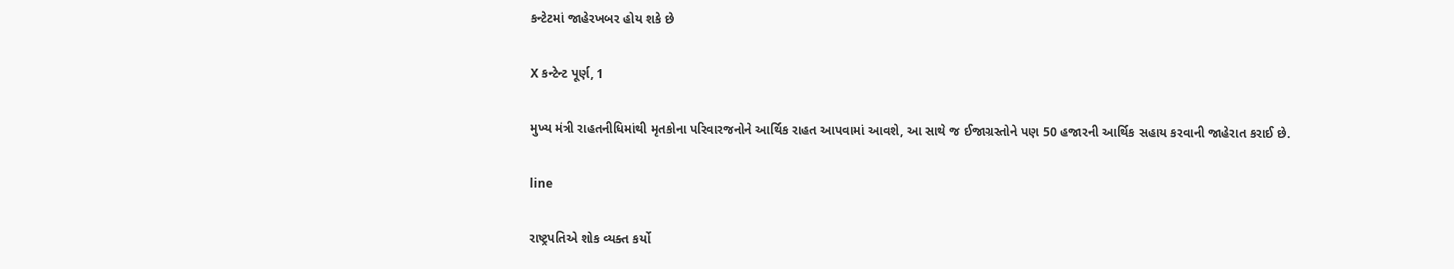કન્ટેટમાં જાહેરખબર હોય શકે છે

X કન્ટેન્ટ પૂર્ણ, 1

મુખ્ય મંત્રી રાહતનીધિમાંથી મૃતકોના પરિવારજનોને આર્થિક રાહત આપવામાં આવશે, આ સાથે જ ઈજાગ્રસ્તોને પણ 50 હજારની આર્થિક સહાય કરવાની જાહેરાત કરાઈ છે.

line

રાષ્ટ્રપતિએ શોક વ્યક્ત કર્યો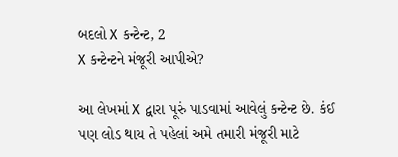બદલો X કન્ટેન્ટ, 2
X કન્ટેન્ટને મંજૂરી આપીએ?

આ લેખમાં X દ્વારા પૂરું પાડવામાં આવેલું કન્ટેન્ટ છે. કંઈ પણ લોડ થાય તે પહેલાં અમે તમારી મંજૂરી માટે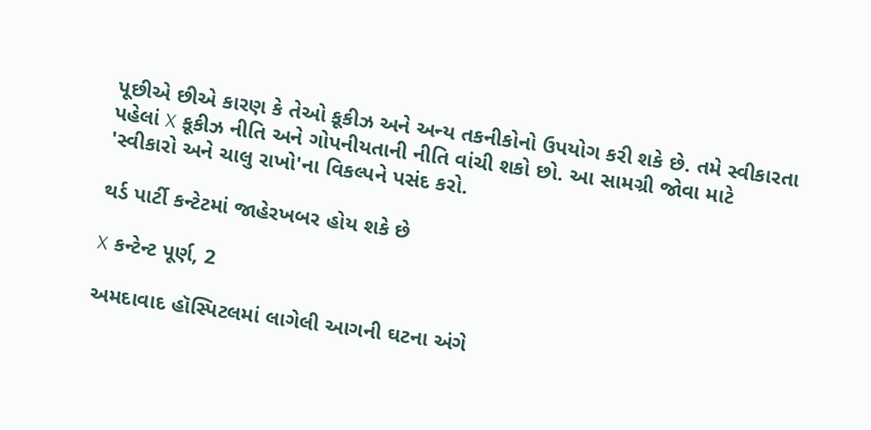પૂછીએ છીએ કારણ કે તેઓ કૂકીઝ અને અન્ય તકનીકોનો ઉપયોગ કરી શકે છે. તમે સ્વીકારતા પહેલાં X કૂકીઝ નીતિ અને ગોપનીયતાની નીતિ વાંચી શકો છો. આ સામગ્રી જોવા માટે 'સ્વીકારો અને ચાલુ રાખો'ના વિકલ્પને પસંદ કરો.

થર્ડ પાર્ટી કન્ટેટમાં જાહેરખબર હોય શકે છે

X કન્ટેન્ટ પૂર્ણ, 2

અમદાવાદ હૉસ્પિટલમાં લાગેલી આગની ઘટના અંગે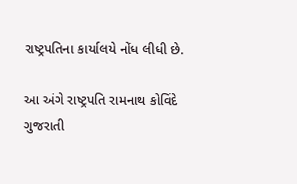રાષ્ટ્રપતિના કાર્યાલયે નોંધ લીધી છે.

આ અંગે રાષ્ટ્રપતિ રામનાથ કોવિંદે ગુજરાતી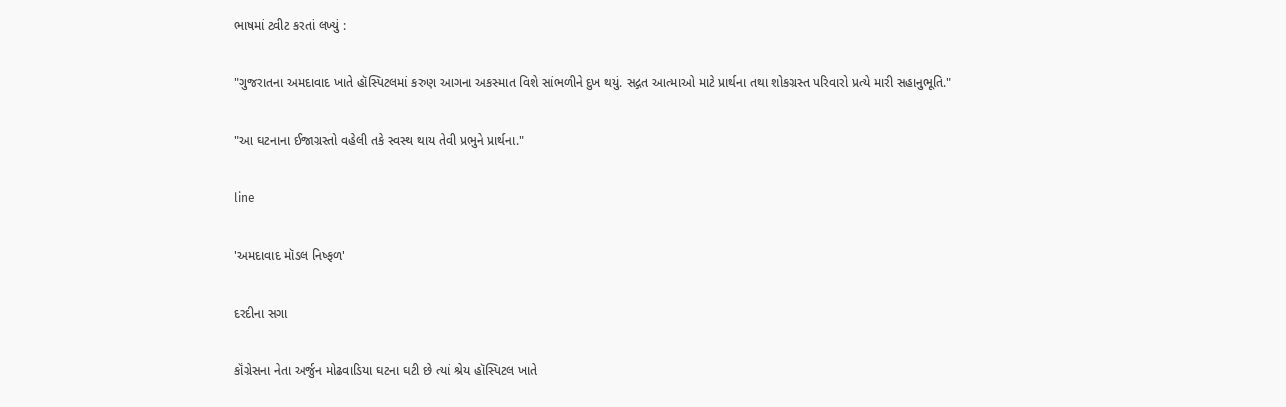ભાષમાં ટ્વીટ કરતાં લખ્યું :

"ગુજરાતના અમદાવાદ ખાતે હૉસ્પિટલમાં કરુણ આગના અકસ્માત વિશે સાંભળીને દુખ થયું. સદ્ગત આત્માઓ માટે પ્રાર્થના તથા શોકગ્રસ્ત પરિવારો પ્રત્યે મારી સહાનુભૂતિ."

"આ ઘટનાના ઈજાગ્રસ્તો વહેલી તકે સ્વસ્થ થાય તેવી પ્રભુને પ્રાર્થના."

line

'અમદાવાદ મૉડલ નિષ્ફળ'

દરદીના સગા

કૉંગ્રેસના નેતા અર્જુન મોઢવાડિયા ઘટના ઘટી છે ત્યાં શ્રેય હૉસ્પિટલ ખાતે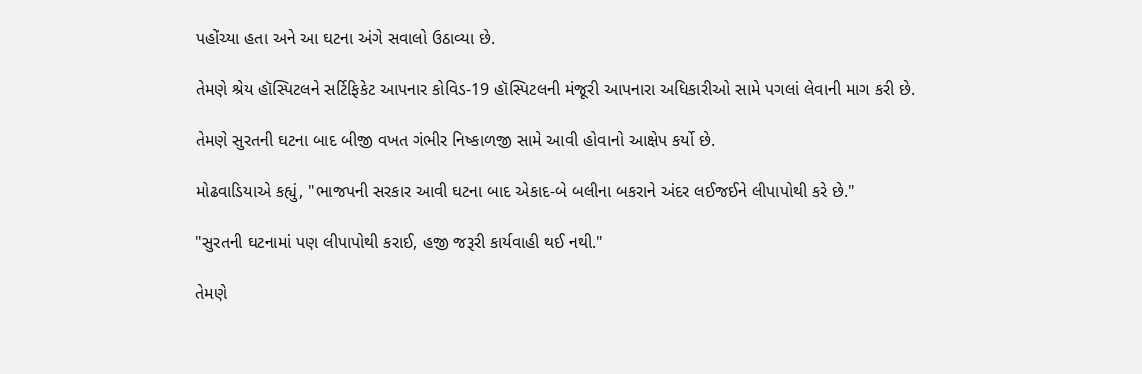પહોંચ્યા હતા અને આ ઘટના અંગે સવાલો ઉઠાવ્યા છે.

તેમણે શ્રેય હૉસ્પિટલને સર્ટિફિકેટ આપનાર કોવિડ-19 હૉસ્પિટલની મંજૂરી આપનારા અધિકારીઓ સામે પગલાં લેવાની માગ કરી છે.

તેમણે સુરતની ઘટના બાદ બીજી વખત ગંભીર નિષ્કાળજી સામે આવી હોવાનો આક્ષેપ કર્યો છે.

મોઢવાડિયાએ કહ્યું, "ભાજપની સરકાર આવી ઘટના બાદ એકાદ-બે બલીના બકરાને અંદર લઈજઈને લીપાપોથી કરે છે."

"સુરતની ઘટનામાં પણ લીપાપોથી કરાઈ, હજી જરૂરી કાર્યવાહી થઈ નથી."

તેમણે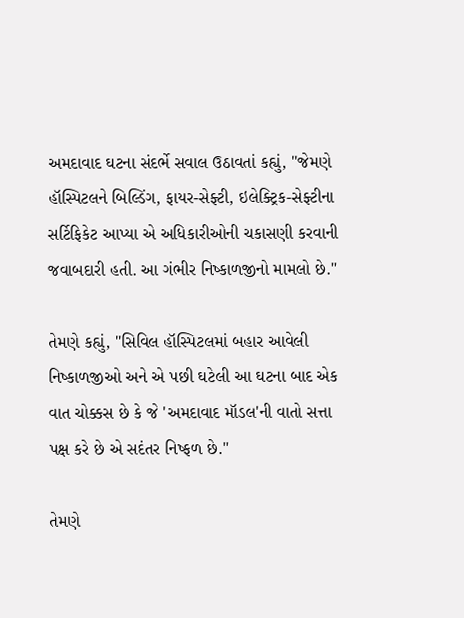અમદાવાદ ઘટના સંદર્ભે સવાલ ઉઠાવતાં કહ્યું, "જેમણે હૉસ્પિટલને બિલ્ડિંગ, ફાયર-સેફ્ટી, ઇલેક્ટ્રિક-સેફ્ટીના સર્ટિફિકેટ આપ્યા એ અધિકારીઓની ચકાસણી કરવાની જવાબદારી હતી. આ ગંભીર નિષ્કાળજીનો મામલો છે."

તેમણે કહ્યું, "સિવિલ હૉસ્પિટલમાં બહાર આવેલી નિષ્કાળજીઓ અને એ પછી ઘટેલી આ ઘટના બાદ એક વાત ચોક્કસ છે કે જે 'અમદાવાદ મૉડલ'ની વાતો સત્તા પક્ષ કરે છે એ સદંતર નિષ્ફળ છે."

તેમણે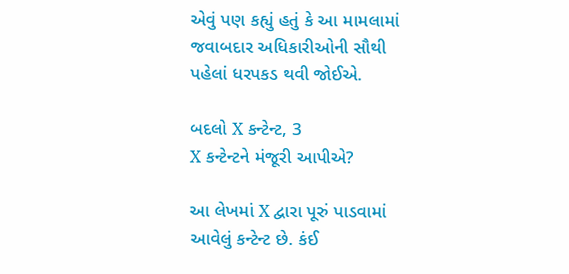એવું પણ કહ્યું હતું કે આ મામલામાં જવાબદાર અધિકારીઓની સૌથી પહેલાં ધરપકડ થવી જોઈએ.

બદલો X કન્ટેન્ટ, 3
X કન્ટેન્ટને મંજૂરી આપીએ?

આ લેખમાં X દ્વારા પૂરું પાડવામાં આવેલું કન્ટેન્ટ છે. કંઈ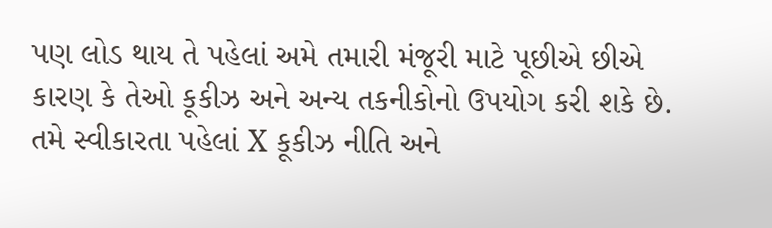પણ લોડ થાય તે પહેલાં અમે તમારી મંજૂરી માટે પૂછીએ છીએ કારણ કે તેઓ કૂકીઝ અને અન્ય તકનીકોનો ઉપયોગ કરી શકે છે. તમે સ્વીકારતા પહેલાં X કૂકીઝ નીતિ અને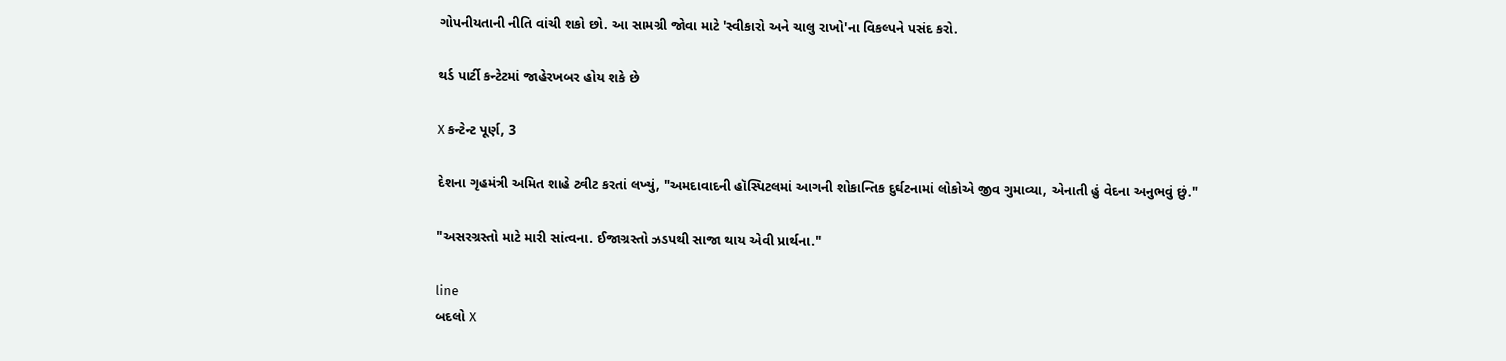ગોપનીયતાની નીતિ વાંચી શકો છો. આ સામગ્રી જોવા માટે 'સ્વીકારો અને ચાલુ રાખો'ના વિકલ્પને પસંદ કરો.

થર્ડ પાર્ટી કન્ટેટમાં જાહેરખબર હોય શકે છે

X કન્ટેન્ટ પૂર્ણ, 3

દેશના ગૃહમંત્રી અમિત શાહે ટ્વીટ કરતાં લખ્યું, "અમદાવાદની હૉસ્પિટલમાં આગની શોકાન્તિક દુર્ઘટનામાં લોકોએ જીવ ગુમાવ્યા, એનાતી હું વેદના અનુભવું છું."

"અસરગ્રસ્તો માટે મારી સાંત્વના. ઈજાગ્રસ્તો ઝડપથી સાજા થાય એવી પ્રાર્થના."

line
બદલો X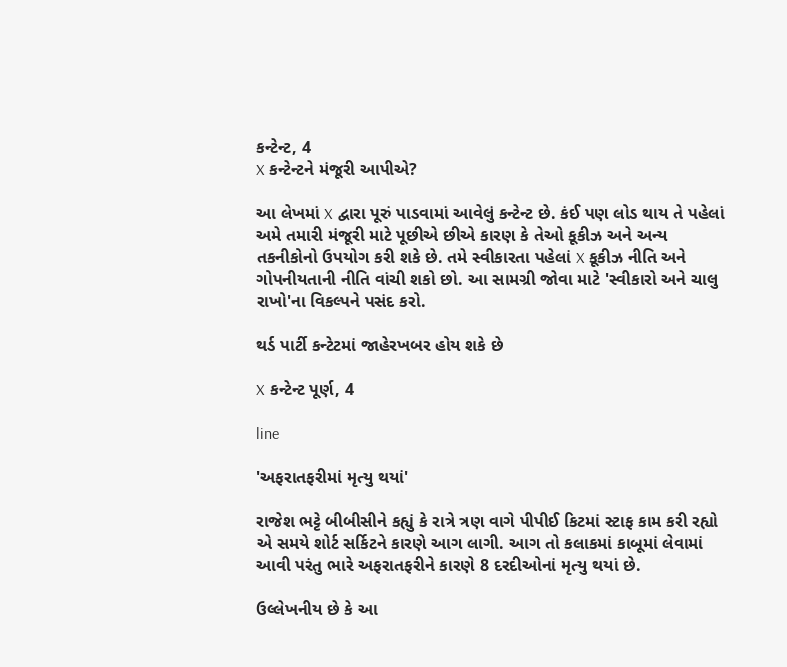કન્ટેન્ટ, 4
X કન્ટેન્ટને મંજૂરી આપીએ?

આ લેખમાં X દ્વારા પૂરું પાડવામાં આવેલું કન્ટેન્ટ છે. કંઈ પણ લોડ થાય તે પહેલાં અમે તમારી મંજૂરી માટે પૂછીએ છીએ કારણ કે તેઓ કૂકીઝ અને અન્ય તકનીકોનો ઉપયોગ કરી શકે છે. તમે સ્વીકારતા પહેલાં X કૂકીઝ નીતિ અને ગોપનીયતાની નીતિ વાંચી શકો છો. આ સામગ્રી જોવા માટે 'સ્વીકારો અને ચાલુ રાખો'ના વિકલ્પને પસંદ કરો.

થર્ડ પાર્ટી કન્ટેટમાં જાહેરખબર હોય શકે છે

X કન્ટેન્ટ પૂર્ણ, 4

line

'અફરાતફરીમાં મૃત્યુ થયાં'

રાજેશ ભટ્ટે બીબીસીને કહ્યું કે રાત્રે ત્રણ વાગે પીપીઈ કિટમાં સ્ટાફ કામ કરી રહ્યો એ સમયે શોર્ટ સર્કિટને કારણે આગ લાગી. આગ તો કલાકમાં કાબૂમાં લેવામાં આવી પરંતુ ભારે અફરાતફરીને કારણે 8 દરદીઓનાં મૃત્યુ થયાં છે.

ઉલ્લેખનીય છે કે આ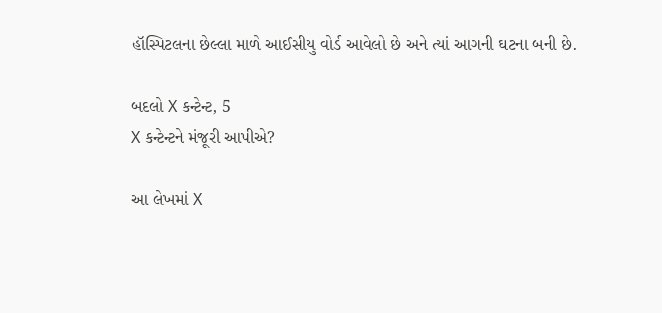હૉસ્પિટલના છેલ્લા માળે આઈસીયુ વોર્ડ આવેલો છે અને ત્યાં આગની ઘટના બની છે.

બદલો X કન્ટેન્ટ, 5
X કન્ટેન્ટને મંજૂરી આપીએ?

આ લેખમાં X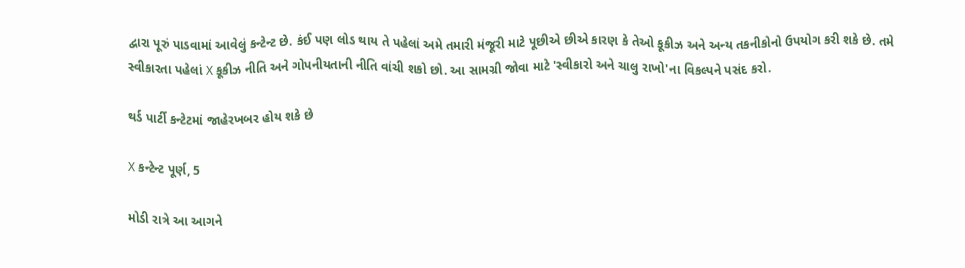દ્વારા પૂરું પાડવામાં આવેલું કન્ટેન્ટ છે. કંઈ પણ લોડ થાય તે પહેલાં અમે તમારી મંજૂરી માટે પૂછીએ છીએ કારણ કે તેઓ કૂકીઝ અને અન્ય તકનીકોનો ઉપયોગ કરી શકે છે. તમે સ્વીકારતા પહેલાં X કૂકીઝ નીતિ અને ગોપનીયતાની નીતિ વાંચી શકો છો. આ સામગ્રી જોવા માટે 'સ્વીકારો અને ચાલુ રાખો'ના વિકલ્પને પસંદ કરો.

થર્ડ પાર્ટી કન્ટેટમાં જાહેરખબર હોય શકે છે

X કન્ટેન્ટ પૂર્ણ, 5

મોડી રાત્રે આ આગને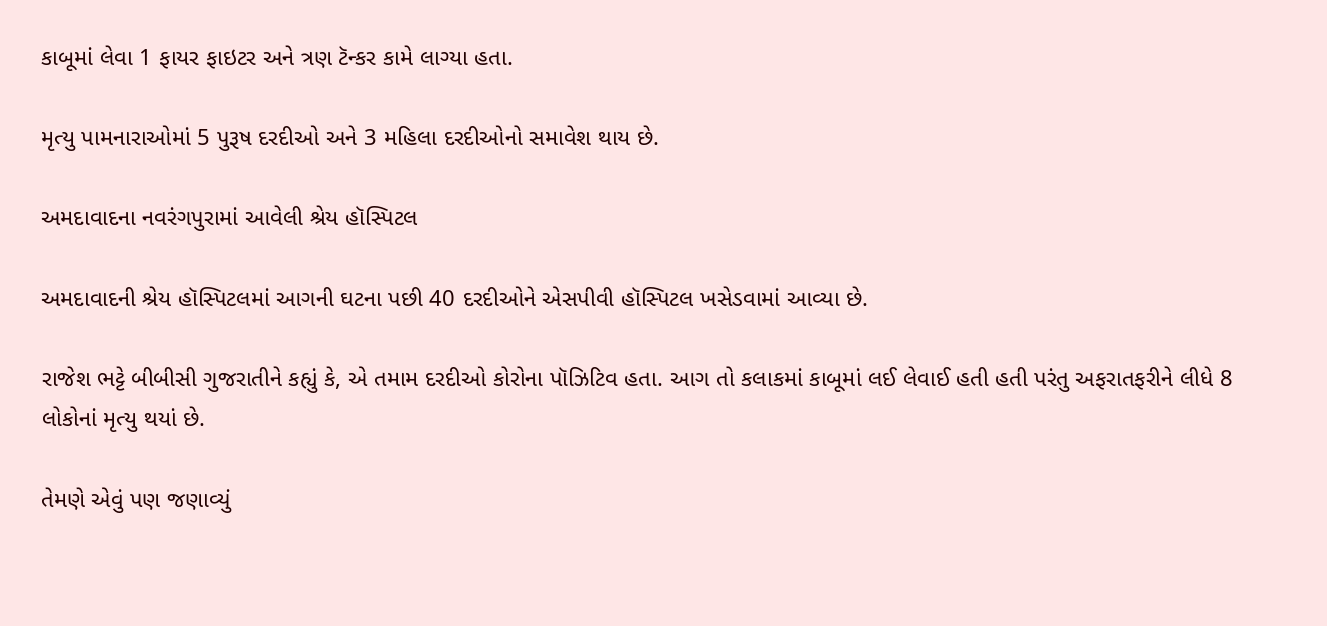કાબૂમાં લેવા 1 ફાયર ફાઇટર અને ત્રણ ટૅન્કર કામે લાગ્યા હતા.

મૃત્યુ પામનારાઓમાં 5 પુરૂષ દરદીઓ અને 3 મહિલા દરદીઓનો સમાવેશ થાય છે.

અમદાવાદના નવરંગપુરામાં આવેલી શ્રેય હૉસ્પિટલ

અમદાવાદની શ્રેય હૉસ્પિટલમાં આગની ઘટના પછી 40 દરદીઓને એસપીવી હૉસ્પિટલ ખસેડવામાં આવ્યા છે.

રાજેશ ભટ્ટે બીબીસી ગુજરાતીને કહ્યું કે, એ તમામ દરદીઓ કોરોના પૉઝિટિવ હતા. આગ તો કલાકમાં કાબૂમાં લઈ લેવાઈ હતી હતી પરંતુ અફરાતફરીને લીધે 8 લોકોનાં મૃત્યુ થયાં છે.

તેમણે એવું પણ જણાવ્યું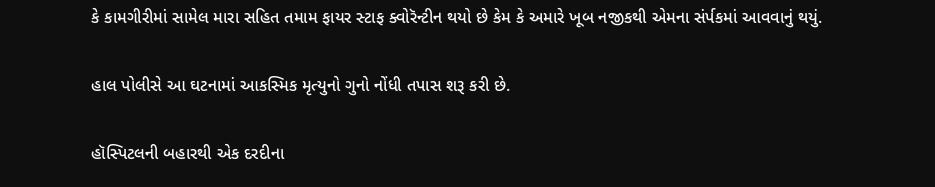કે કામગીરીમાં સામેલ મારા સહિત તમામ ફાયર સ્ટાફ ક્વોરૅન્ટીન થયો છે કેમ કે અમારે ખૂબ નજીકથી એમના સંર્પકમાં આવવાનું થયું.

હાલ પોલીસે આ ઘટનામાં આકસ્મિક મૃત્યુનો ગુનો નોંધી તપાસ શરૂ કરી છે.

હૉસ્પિટલની બહારથી એક દરદીના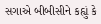સગાએ બીબીસીને કહ્યું કે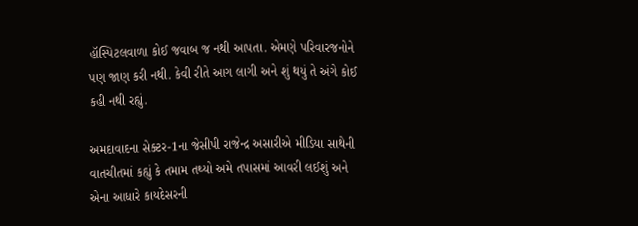હૉસ્પિટલવાળા કોઈ જવાબ જ નથી આપતા. એમણે પરિવારજનોને પણ જાણ કરી નથી. કેવી રીતે આગ લાગી અને શું થયું તે અંગે કોઈ કહી નથી રહ્યું.

અમદાવાદના સેક્ટર-1ના જેસીપી રાજેન્દ્ર અસારીએ મીડિયા સાથેની વાતચીતમાં કહ્યું કે તમામ તથ્યો અમે તપાસમાં આવરી લઈશું અને એના આધારે કાયદેસરની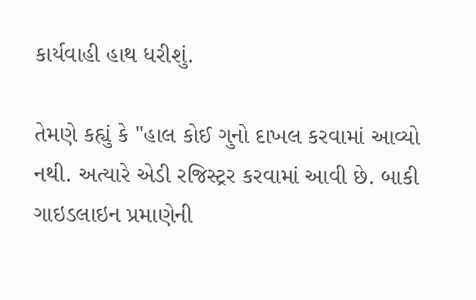કાર્યવાહી હાથ ધરીશું.

તેમણે કહ્યું કે "હાલ કોઈ ગુનો દાખલ કરવામાં આવ્યો નથી. અત્યારે એડી રજિસ્ટ્રર કરવામાં આવી છે. બાકી ગાઇડલાઇન પ્રમાણેની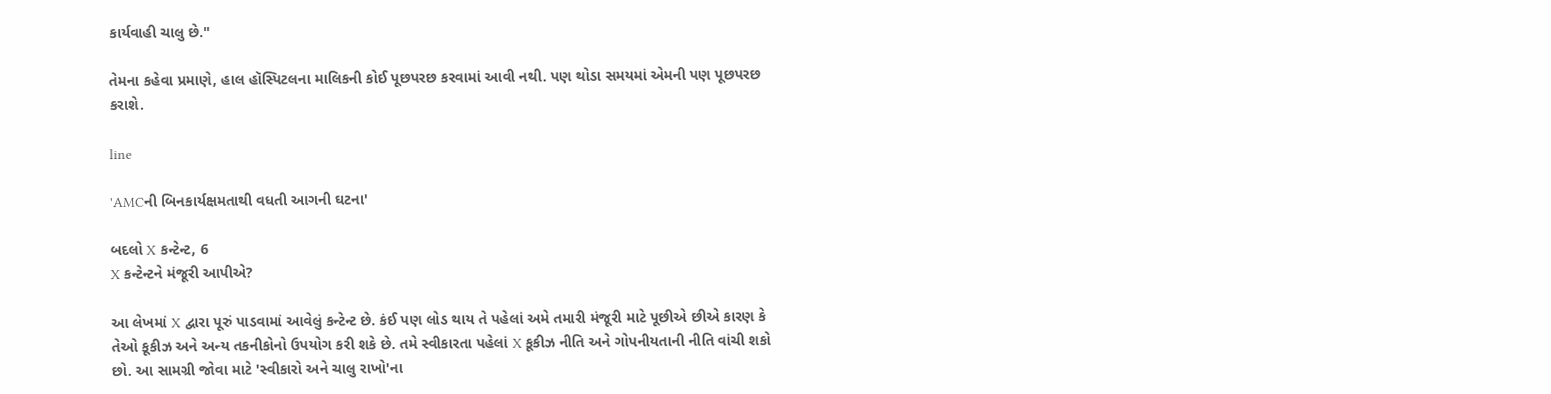કાર્યવાહી ચાલુ છે."

તેમના કહેવા પ્રમાણે, હાલ હૉસ્પિટલના માલિકની કોઈ પૂછપરછ કરવામાં આવી નથી. પણ થોડા સમયમાં એમની પણ પૂછપરછ કરાશે.

line

'AMCની બિનકાર્યક્ષમતાથી વધતી આગની ઘટના'

બદલો X કન્ટેન્ટ, 6
X કન્ટેન્ટને મંજૂરી આપીએ?

આ લેખમાં X દ્વારા પૂરું પાડવામાં આવેલું કન્ટેન્ટ છે. કંઈ પણ લોડ થાય તે પહેલાં અમે તમારી મંજૂરી માટે પૂછીએ છીએ કારણ કે તેઓ કૂકીઝ અને અન્ય તકનીકોનો ઉપયોગ કરી શકે છે. તમે સ્વીકારતા પહેલાં X કૂકીઝ નીતિ અને ગોપનીયતાની નીતિ વાંચી શકો છો. આ સામગ્રી જોવા માટે 'સ્વીકારો અને ચાલુ રાખો'ના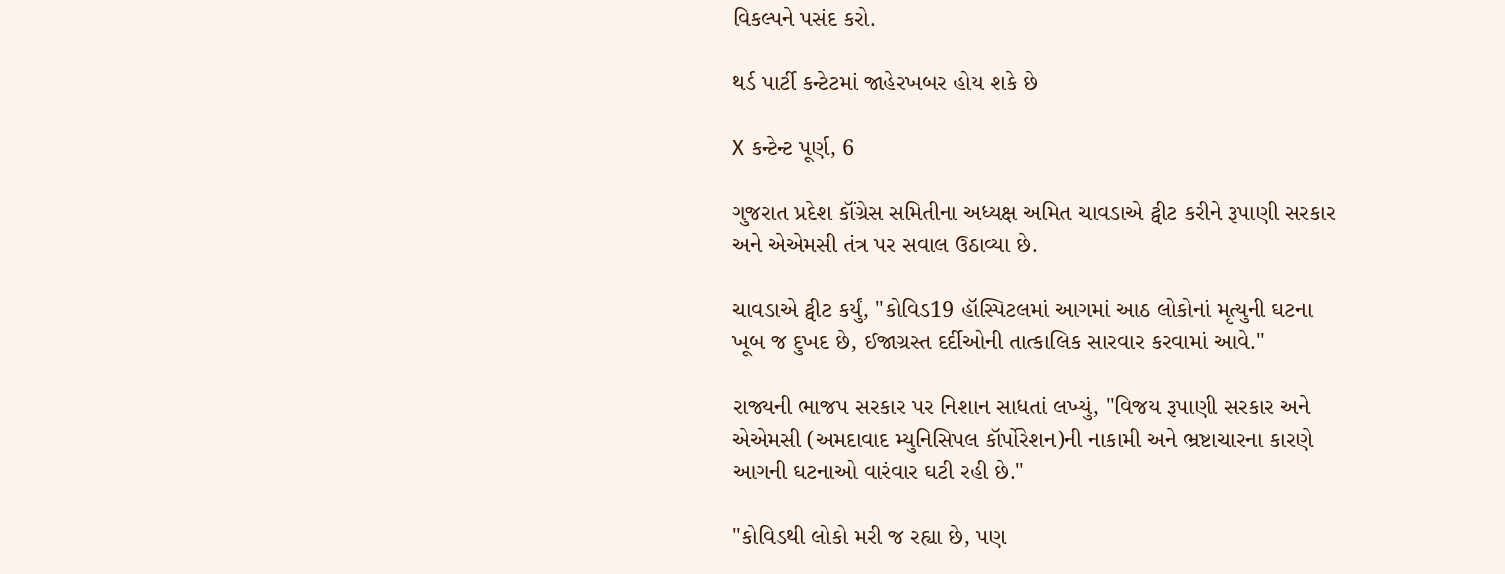વિકલ્પને પસંદ કરો.

થર્ડ પાર્ટી કન્ટેટમાં જાહેરખબર હોય શકે છે

X કન્ટેન્ટ પૂર્ણ, 6

ગુજરાત પ્રદેશ કૉંગ્રેસ સમિતીના અધ્યક્ષ અમિત ચાવડાએ ટ્વીટ કરીને રૂપાણી સરકાર અને એએમસી તંત્ર પર સવાલ ઉઠાવ્યા છે.

ચાવડાએ ટ્વીટ કર્યું, "કોવિડ19 હૉસ્પિટલમાં આગમાં આઠ લોકોનાં મૃત્યુની ઘટના ખૂબ જ દુખદ છે, ઈજાગ્રસ્ત દર્દીઓની તાત્કાલિક સારવાર કરવામાં આવે."

રાજ્યની ભાજપ સરકાર પર નિશાન સાધતાં લખ્યું, "વિજય રૂપાણી સરકાર અને એએમસી (અમદાવાદ મ્યુનિસિપલ કૉર્પોરેશન)ની નાકામી અને ભ્રષ્ટાચારના કારણે આગની ઘટનાઓ વારંવાર ઘટી રહી છે."

"કોવિડથી લોકો મરી જ રહ્યા છે, પણ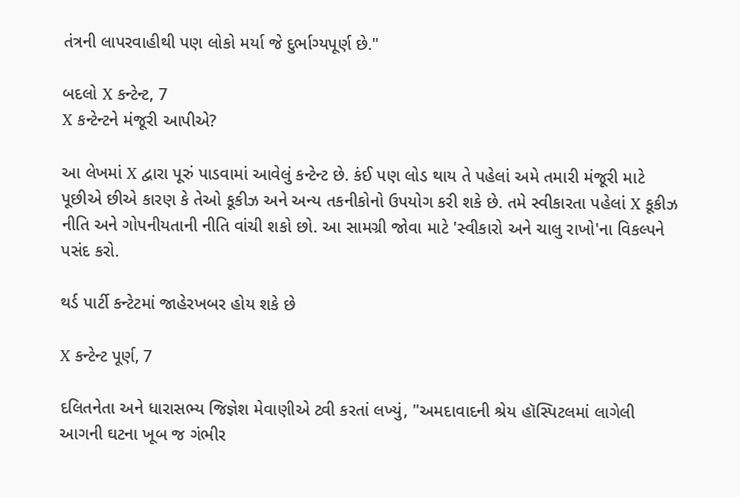તંત્રની લાપરવાહીથી પણ લોકો મર્યા જે દુર્ભાગ્યપૂર્ણ છે."

બદલો X કન્ટેન્ટ, 7
X કન્ટેન્ટને મંજૂરી આપીએ?

આ લેખમાં X દ્વારા પૂરું પાડવામાં આવેલું કન્ટેન્ટ છે. કંઈ પણ લોડ થાય તે પહેલાં અમે તમારી મંજૂરી માટે પૂછીએ છીએ કારણ કે તેઓ કૂકીઝ અને અન્ય તકનીકોનો ઉપયોગ કરી શકે છે. તમે સ્વીકારતા પહેલાં X કૂકીઝ નીતિ અને ગોપનીયતાની નીતિ વાંચી શકો છો. આ સામગ્રી જોવા માટે 'સ્વીકારો અને ચાલુ રાખો'ના વિકલ્પને પસંદ કરો.

થર્ડ પાર્ટી કન્ટેટમાં જાહેરખબર હોય શકે છે

X કન્ટેન્ટ પૂર્ણ, 7

દલિતનેતા અને ધારાસભ્ય જિજ્ઞેશ મેવાણીએ ટ્વી કરતાં લખ્યું, "અમદાવાદની શ્રેય હૉસ્પિટલમાં લાગેલી આગની ઘટના ખૂબ જ ગંભીર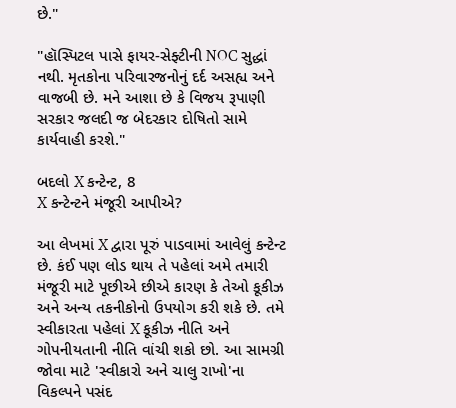છે."

"હૉસ્પિટલ પાસે ફાયર-સેફ્ટીની NOC સુદ્ધાં નથી. મૃતકોના પરિવારજનોનું દર્દ અસહ્ય અને વાજબી છે. મને આશા છે કે વિજય રૂપાણી સરકાર જલદી જ બેદરકાર દોષિતો સામે કાર્યવાહી કરશે."

બદલો X કન્ટેન્ટ, 8
X કન્ટેન્ટને મંજૂરી આપીએ?

આ લેખમાં X દ્વારા પૂરું પાડવામાં આવેલું કન્ટેન્ટ છે. કંઈ પણ લોડ થાય તે પહેલાં અમે તમારી મંજૂરી માટે પૂછીએ છીએ કારણ કે તેઓ કૂકીઝ અને અન્ય તકનીકોનો ઉપયોગ કરી શકે છે. તમે સ્વીકારતા પહેલાં X કૂકીઝ નીતિ અને ગોપનીયતાની નીતિ વાંચી શકો છો. આ સામગ્રી જોવા માટે 'સ્વીકારો અને ચાલુ રાખો'ના વિકલ્પને પસંદ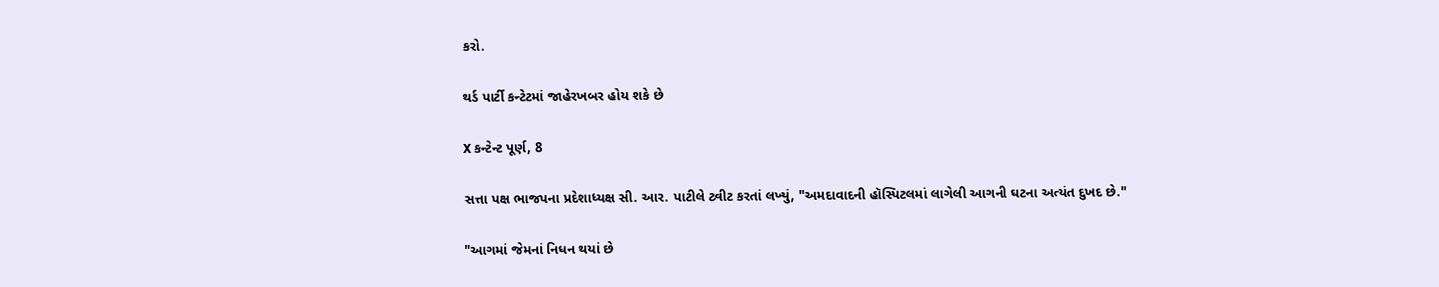કરો.

થર્ડ પાર્ટી કન્ટેટમાં જાહેરખબર હોય શકે છે

X કન્ટેન્ટ પૂર્ણ, 8

સત્તા પક્ષ ભાજપના પ્રદેશાધ્યક્ષ સી. આર. પાટીલે ટ્વીટ કરતાં લખ્યું, "અમદાવાદની હૉસ્પિટલમાં લાગેલી આગની ઘટના અત્યંત દુખદ છે."

"આગમાં જેમનાં નિધન થયાં છે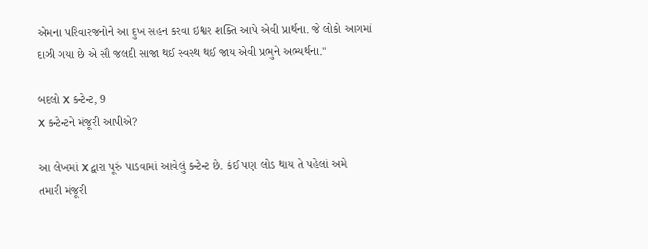એમના પરિવારજનોને આ દુખ સહન કરવા ઇશ્વર શક્તિ આપે એવી પ્રાર્થના. જે લોકો આગમાં દાઝી ગયા છે એ સૌ જલદી સાજા થઈ સ્વસ્થ થઈ જાય એવી પ્રભુને અભ્યર્થના."

બદલો X કન્ટેન્ટ, 9
X કન્ટેન્ટને મંજૂરી આપીએ?

આ લેખમાં X દ્વારા પૂરું પાડવામાં આવેલું કન્ટેન્ટ છે. કંઈ પણ લોડ થાય તે પહેલાં અમે તમારી મંજૂરી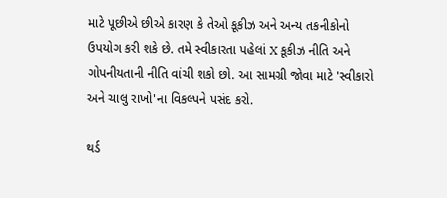માટે પૂછીએ છીએ કારણ કે તેઓ કૂકીઝ અને અન્ય તકનીકોનો ઉપયોગ કરી શકે છે. તમે સ્વીકારતા પહેલાં X કૂકીઝ નીતિ અને ગોપનીયતાની નીતિ વાંચી શકો છો. આ સામગ્રી જોવા માટે 'સ્વીકારો અને ચાલુ રાખો'ના વિકલ્પને પસંદ કરો.

થર્ડ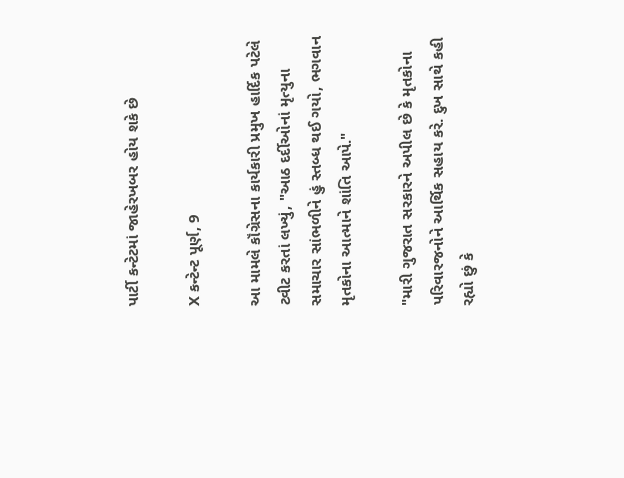પાર્ટી કન્ટેટમાં જાહેરખબર હોય શકે છે

X કન્ટેન્ટ પૂર્ણ, 9

આ મામલે કૉંગ્રેસના કાર્યકારી પ્રમુખ હાર્દિક પટેલે ટ્વીટ કરતાં લખ્યું, "આઠ દર્દીઓનાં મૃત્યુના સમાચાર સાંભળીને હું સ્તબ્ધ થઈ ગયો, ભગવાન મૃતકોના આત્માને શાંતિ આપે."

"મારી ગુજરાત સરકારને અપીલ છે કે મૃતકોના પરિવારજનોને આર્થિક સહાય કરે. દુખ સાથે કહી રહ્યો છું કે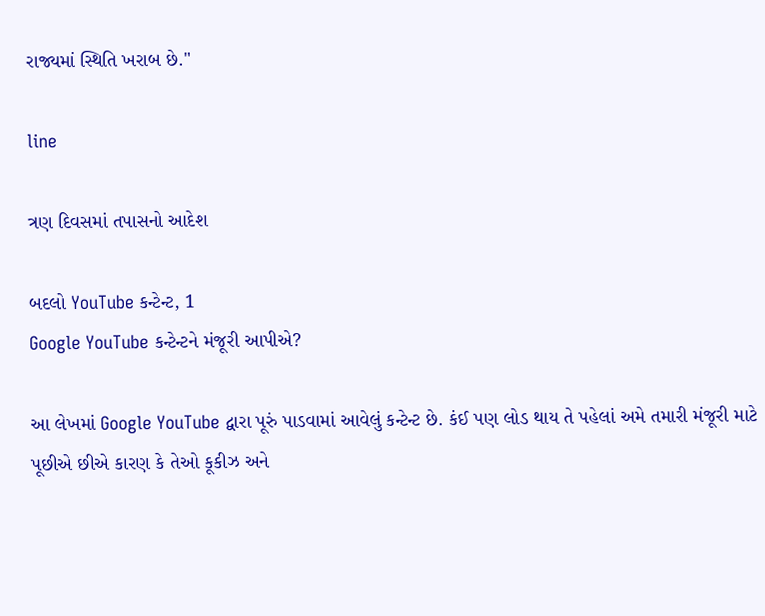રાજ્યમાં સ્થિતિ ખરાબ છે."

line

ત્રણ દિવસમાં તપાસનો આદેશ

બદલો YouTube કન્ટેન્ટ, 1
Google YouTube કન્ટેન્ટને મંજૂરી આપીએ?

આ લેખમાં Google YouTube દ્વારા પૂરું પાડવામાં આવેલું કન્ટેન્ટ છે. કંઈ પણ લોડ થાય તે પહેલાં અમે તમારી મંજૂરી માટે પૂછીએ છીએ કારણ કે તેઓ કૂકીઝ અને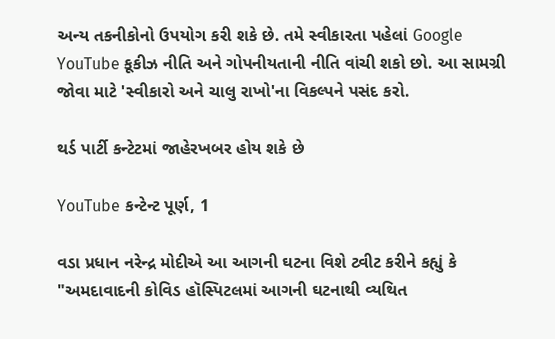અન્ય તકનીકોનો ઉપયોગ કરી શકે છે. તમે સ્વીકારતા પહેલાં Google YouTube કૂકીઝ નીતિ અને ગોપનીયતાની નીતિ વાંચી શકો છો. આ સામગ્રી જોવા માટે 'સ્વીકારો અને ચાલુ રાખો'ના વિકલ્પને પસંદ કરો.

થર્ડ પાર્ટી કન્ટેટમાં જાહેરખબર હોય શકે છે

YouTube કન્ટેન્ટ પૂર્ણ, 1

વડા પ્રધાન નરેન્દ્ર મોદીએ આ આગની ઘટના વિશે ટ્વીટ કરીને કહ્યું કે "અમદાવાદની કોવિડ હૉસ્પિટલમાં આગની ઘટનાથી વ્યથિત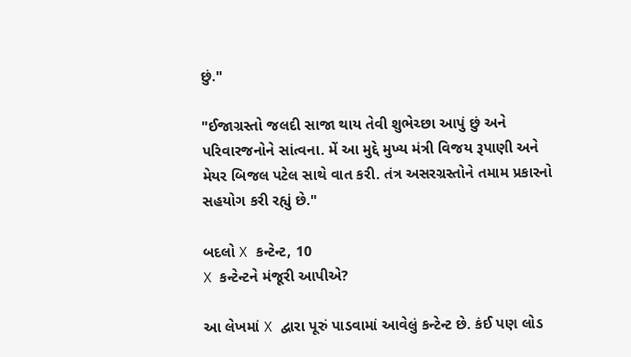છું."

"ઈજાગ્રસ્તો જલદી સાજા થાય તેવી શુભેચ્છા આપું છું અને પરિવારજનોને સાંત્વના. મેં આ મુદ્દે મુખ્ય મંત્રી વિજય રૂપાણી અને મેયર બિજલ પટેલ સાથે વાત કરી. તંત્ર અસરગ્રસ્તોને તમામ પ્રકારનો સહયોગ કરી રહ્યું છે."

બદલો X કન્ટેન્ટ, 10
X કન્ટેન્ટને મંજૂરી આપીએ?

આ લેખમાં X દ્વારા પૂરું પાડવામાં આવેલું કન્ટેન્ટ છે. કંઈ પણ લોડ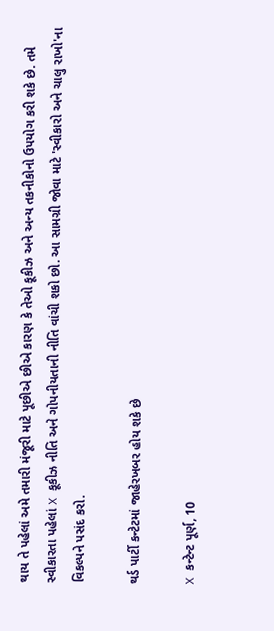થાય તે પહેલાં અમે તમારી મંજૂરી માટે પૂછીએ છીએ કારણ કે તેઓ કૂકીઝ અને અન્ય તકનીકોનો ઉપયોગ કરી શકે છે. તમે સ્વીકારતા પહેલાં X કૂકીઝ નીતિ અને ગોપનીયતાની નીતિ વાંચી શકો છો. આ સામગ્રી જોવા માટે 'સ્વીકારો અને ચાલુ રાખો'ના વિકલ્પને પસંદ કરો.

થર્ડ પાર્ટી કન્ટેટમાં જાહેરખબર હોય શકે છે

X કન્ટેન્ટ પૂર્ણ, 10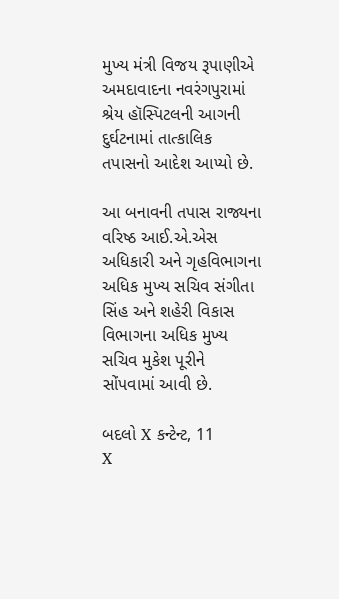મુખ્ય મંત્રી વિજય રૂપાણીએ અમદાવાદના નવરંગપુરામાં શ્રેય હૉસ્પિટલની આગની દુર્ઘટનામાં તાત્કાલિક તપાસનો આદેશ આપ્યો છે.

આ બનાવની તપાસ રાજ્યના વરિષ્ઠ આઈ.એ.એસ અધિકારી અને ગૃહવિભાગના અધિક મુખ્ય સચિવ સંગીતા સિંહ અને શહેરી વિકાસ વિભાગના અધિક મુખ્ય સચિવ મુકેશ પૂરીને સોંપવામાં આવી છે.

બદલો X કન્ટેન્ટ, 11
X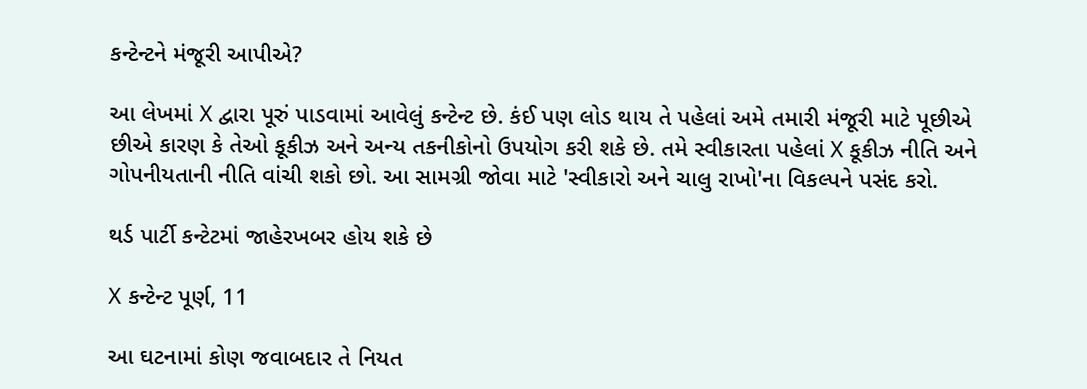કન્ટેન્ટને મંજૂરી આપીએ?

આ લેખમાં X દ્વારા પૂરું પાડવામાં આવેલું કન્ટેન્ટ છે. કંઈ પણ લોડ થાય તે પહેલાં અમે તમારી મંજૂરી માટે પૂછીએ છીએ કારણ કે તેઓ કૂકીઝ અને અન્ય તકનીકોનો ઉપયોગ કરી શકે છે. તમે સ્વીકારતા પહેલાં X કૂકીઝ નીતિ અને ગોપનીયતાની નીતિ વાંચી શકો છો. આ સામગ્રી જોવા માટે 'સ્વીકારો અને ચાલુ રાખો'ના વિકલ્પને પસંદ કરો.

થર્ડ પાર્ટી કન્ટેટમાં જાહેરખબર હોય શકે છે

X કન્ટેન્ટ પૂર્ણ, 11

આ ઘટનામાં કોણ જવાબદાર તે નિયત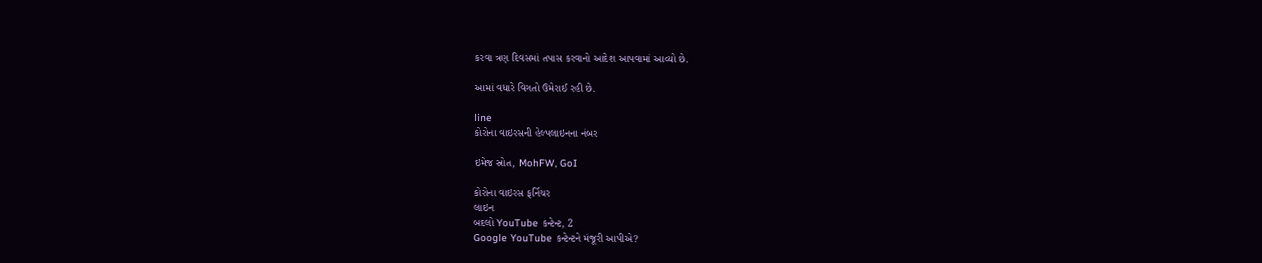કરવા ત્રણ દિવસમાં તપાસ કરવાનો આદેશ આપવામાં આવ્યો છે.

આમાં વધારે વિગતો ઉમેરાઈ રહી છે.

line
કોરોના વાઇરસની હેલ્પલાઇનના નંબર

ઇમેજ સ્રોત, MohFW, GoI

કોરોના વાઇરસ ફર્નિચર
લાઇન
બદલો YouTube કન્ટેન્ટ, 2
Google YouTube કન્ટેન્ટને મંજૂરી આપીએ?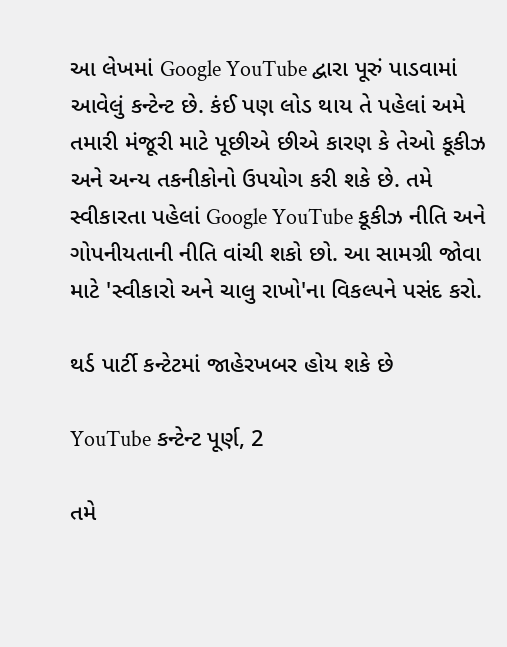આ લેખમાં Google YouTube દ્વારા પૂરું પાડવામાં આવેલું કન્ટેન્ટ છે. કંઈ પણ લોડ થાય તે પહેલાં અમે તમારી મંજૂરી માટે પૂછીએ છીએ કારણ કે તેઓ કૂકીઝ અને અન્ય તકનીકોનો ઉપયોગ કરી શકે છે. તમે સ્વીકારતા પહેલાં Google YouTube કૂકીઝ નીતિ અને ગોપનીયતાની નીતિ વાંચી શકો છો. આ સામગ્રી જોવા માટે 'સ્વીકારો અને ચાલુ રાખો'ના વિકલ્પને પસંદ કરો.

થર્ડ પાર્ટી કન્ટેટમાં જાહેરખબર હોય શકે છે

YouTube કન્ટેન્ટ પૂર્ણ, 2

તમે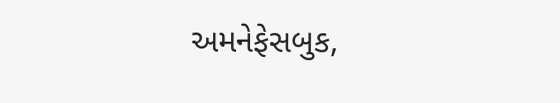અમનેફેસબુક,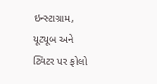ઇન્સ્ટાગ્રામ, યૂટ્યૂબ અને ટ્વિટર પર ફોલો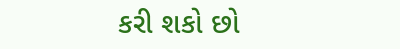કરી શકો છો